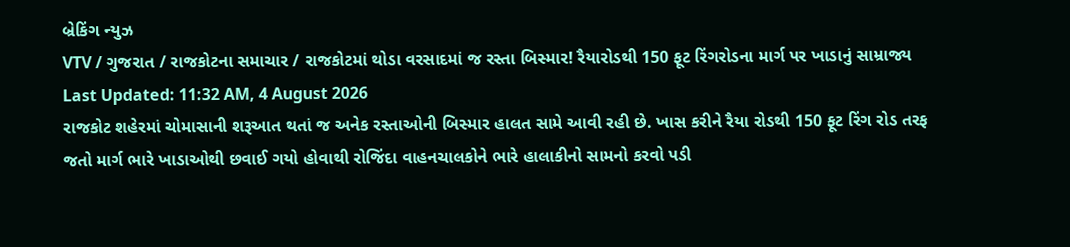બ્રેકિંગ ન્યુઝ
VTV / ગુજરાત / રાજકોટના સમાચાર / રાજકોટમાં થોડા વરસાદમાં જ રસ્તા બિસ્માર! રૈયારોડથી 150 ફૂટ રિંગરોડના માર્ગ પર ખાડાનું સામ્રાજ્ય
Last Updated: 11:32 AM, 4 August 2026
રાજકોટ શહેરમાં ચોમાસાની શરૂઆત થતાં જ અનેક રસ્તાઓની બિસ્માર હાલત સામે આવી રહી છે. ખાસ કરીને રૈયા રોડથી 150 ફૂટ રિંગ રોડ તરફ જતો માર્ગ ભારે ખાડાઓથી છવાઈ ગયો હોવાથી રોજિંદા વાહનચાલકોને ભારે હાલાકીનો સામનો કરવો પડી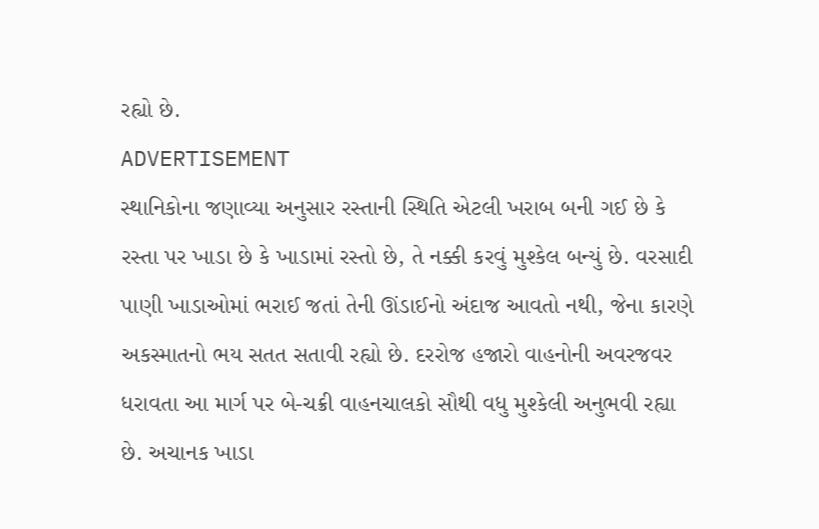રહ્યો છે.
ADVERTISEMENT
સ્થાનિકોના જણાવ્યા અનુસાર રસ્તાની સ્થિતિ એટલી ખરાબ બની ગઈ છે કે રસ્તા પર ખાડા છે કે ખાડામાં રસ્તો છે, તે નક્કી કરવું મુશ્કેલ બન્યું છે. વરસાદી પાણી ખાડાઓમાં ભરાઈ જતાં તેની ઊંડાઈનો અંદાજ આવતો નથી, જેના કારણે અકસ્માતનો ભય સતત સતાવી રહ્યો છે. દરરોજ હજારો વાહનોની અવરજવર ધરાવતા આ માર્ગ પર બે-ચક્રી વાહનચાલકો સૌથી વધુ મુશ્કેલી અનુભવી રહ્યા છે. અચાનક ખાડા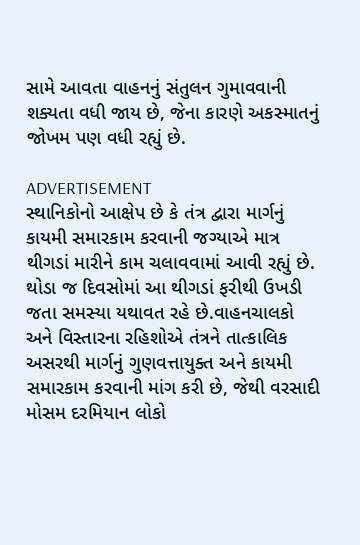સામે આવતા વાહનનું સંતુલન ગુમાવવાની શક્યતા વધી જાય છે, જેના કારણે અકસ્માતનું જોખમ પણ વધી રહ્યું છે.

ADVERTISEMENT
સ્થાનિકોનો આક્ષેપ છે કે તંત્ર દ્વારા માર્ગનું કાયમી સમારકામ કરવાની જગ્યાએ માત્ર થીગડાં મારીને કામ ચલાવવામાં આવી રહ્યું છે. થોડા જ દિવસોમાં આ થીગડાં ફરીથી ઉખડી જતા સમસ્યા યથાવત રહે છે.વાહનચાલકો અને વિસ્તારના રહિશોએ તંત્રને તાત્કાલિક અસરથી માર્ગનું ગુણવત્તાયુક્ત અને કાયમી સમારકામ કરવાની માંગ કરી છે, જેથી વરસાદી મોસમ દરમિયાન લોકો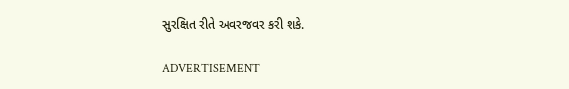સુરક્ષિત રીતે અવરજવર કરી શકે.

ADVERTISEMENT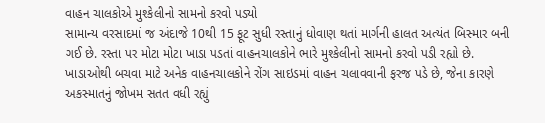વાહન ચાલકોએ મુશ્કેલીનો સામનો કરવો પડ્યો
સામાન્ય વરસાદમાં જ અંદાજે 10થી 15 ફૂટ સુધી રસ્તાનું ધોવાણ થતાં માર્ગની હાલત અત્યંત બિસ્માર બની ગઈ છે. રસ્તા પર મોટા મોટા ખાડા પડતાં વાહનચાલકોને ભારે મુશ્કેલીનો સામનો કરવો પડી રહ્યો છે. ખાડાઓથી બચવા માટે અનેક વાહનચાલકોને રોંગ સાઇડમાં વાહન ચલાવવાની ફરજ પડે છે, જેના કારણે અકસ્માતનું જોખમ સતત વધી રહ્યું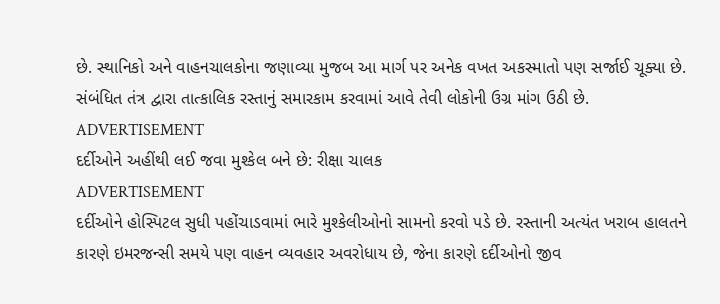છે. સ્થાનિકો અને વાહનચાલકોના જણાવ્યા મુજબ આ માર્ગ પર અનેક વખત અકસ્માતો પણ સર્જાઈ ચૂક્યા છે. સંબંધિત તંત્ર દ્વારા તાત્કાલિક રસ્તાનું સમારકામ કરવામાં આવે તેવી લોકોની ઉગ્ર માંગ ઉઠી છે.
ADVERTISEMENT
દર્દીઓને અહીંથી લઈ જવા મુશ્કેલ બને છે: રીક્ષા ચાલક
ADVERTISEMENT
દર્દીઓને હોસ્પિટલ સુધી પહોંચાડવામાં ભારે મુશ્કેલીઓનો સામનો કરવો પડે છે. રસ્તાની અત્યંત ખરાબ હાલતને કારણે ઇમરજન્સી સમયે પણ વાહન વ્યવહાર અવરોધાય છે, જેના કારણે દર્દીઓનો જીવ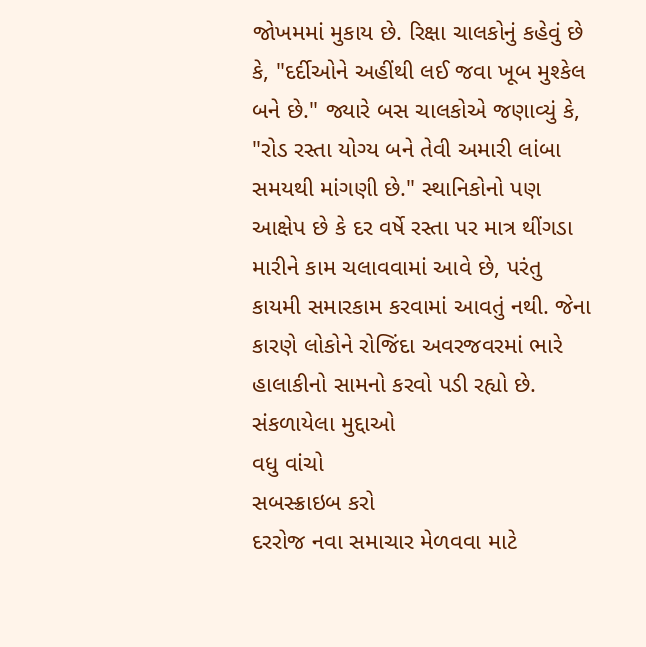જોખમમાં મુકાય છે. રિક્ષા ચાલકોનું કહેવું છે કે, "દર્દીઓને અહીંથી લઈ જવા ખૂબ મુશ્કેલ બને છે." જ્યારે બસ ચાલકોએ જણાવ્યું કે, "રોડ રસ્તા યોગ્ય બને તેવી અમારી લાંબા સમયથી માંગણી છે." સ્થાનિકોનો પણ આક્ષેપ છે કે દર વર્ષે રસ્તા પર માત્ર થીંગડા મારીને કામ ચલાવવામાં આવે છે, પરંતુ કાયમી સમારકામ કરવામાં આવતું નથી. જેના કારણે લોકોને રોજિંદા અવરજવરમાં ભારે હાલાકીનો સામનો કરવો પડી રહ્યો છે.
સંકળાયેલા મુદ્દાઓ
વધુ વાંચો
સબસ્ક્રાઇબ કરો
દરરોજ નવા સમાચાર મેળવવા માટે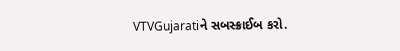VTVGujaratiને સબસ્ક્રાઈબ કરો.